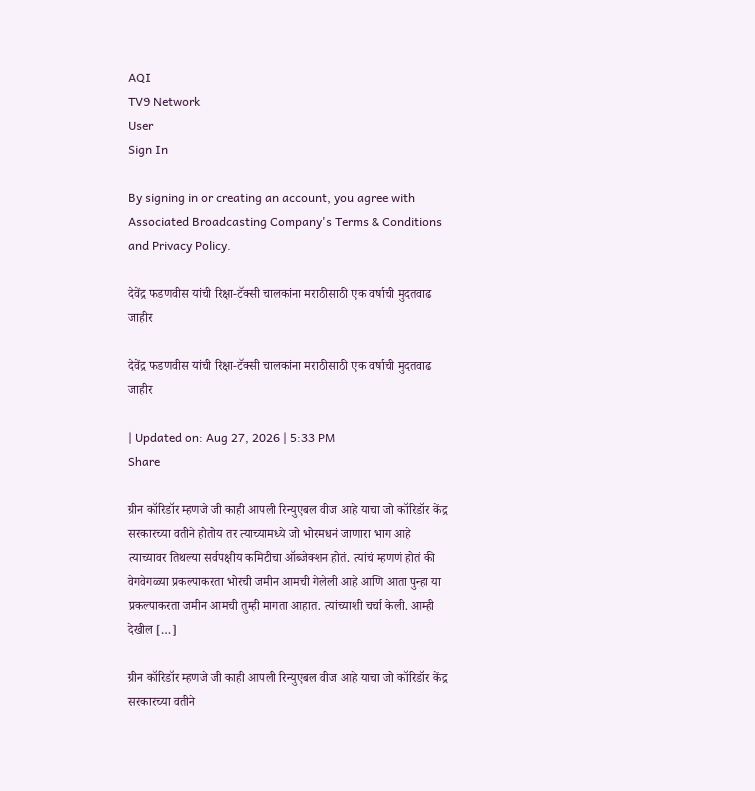AQI
TV9 Network
User
Sign In

By signing in or creating an account, you agree with Associated Broadcasting Company's Terms & Conditions and Privacy Policy.

देवेंद्र फडणवीस यांची रिक्षा-टॅक्सी चालकांना मराठीसाठी एक वर्षाची मुदतवाढ जाहीर

देवेंद्र फडणवीस यांची रिक्षा-टॅक्सी चालकांना मराठीसाठी एक वर्षाची मुदतवाढ जाहीर

| Updated on: Aug 27, 2026 | 5:33 PM
Share

ग्रीन कॉरिडॉर म्हणजे जी काही आपली रिन्युएबल वीज आहे याचा जो कॉरिडॉर केंद्र सरकारच्या वतीने होतोय तर त्याच्यामध्ये जो भोरमधनं जाणारा भाग आहे त्याच्यावर तिथल्या सर्वपक्षीय कमिटीचा ऑब्जेक्शन होतं. त्यांचं म्हणणं होतं की वेगवेगळ्या प्रकल्पाकरता भोरची जमीन आमची गेलेली आहे आणि आता पुन्हा या प्रकल्पाकरता जमीन आमची तुम्ही मागता आहात. त्यांच्याशी चर्चा केली. आम्ही देखील […]

ग्रीन कॉरिडॉर म्हणजे जी काही आपली रिन्युएबल वीज आहे याचा जो कॉरिडॉर केंद्र सरकारच्या वतीने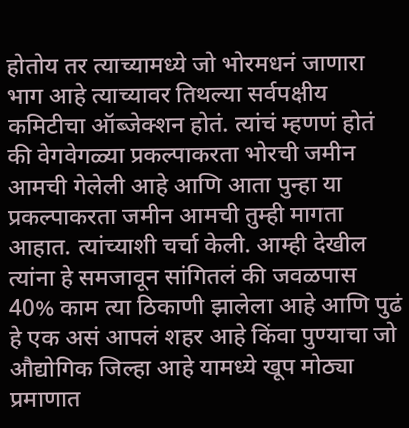होतोय तर त्याच्यामध्ये जो भोरमधनं जाणारा भाग आहे त्याच्यावर तिथल्या सर्वपक्षीय कमिटीचा ऑब्जेक्शन होतं. त्यांचं म्हणणं होतं की वेगवेगळ्या प्रकल्पाकरता भोरची जमीन आमची गेलेली आहे आणि आता पुन्हा या प्रकल्पाकरता जमीन आमची तुम्ही मागता आहात. त्यांच्याशी चर्चा केली. आम्ही देखील त्यांना हे समजावून सांगितलं की जवळपास 40% काम त्या ठिकाणी झालेला आहे आणि पुढं हे एक असं आपलं शहर आहे किंवा पुण्याचा जो औद्योगिक जिल्हा आहे यामध्ये खूप मोठ्या प्रमाणात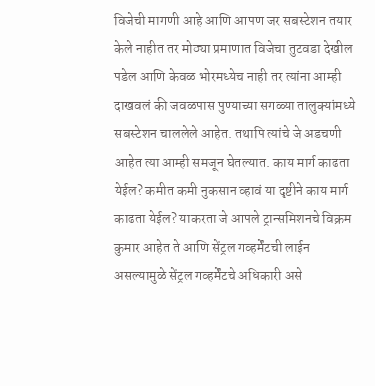विजेची मागणी आहे आणि आपण जर सबस्टेशन तयार केले नाहीत तर मोठ्या प्रमाणात विजेचा तुटवडा देखील पडेल आणि केवळ भोरमध्येच नाही तर त्यांना आम्ही दाखवलं की जवळपास पुण्याच्या सगळ्या तालुक्यांमध्ये सबस्टेशन चाललेले आहेत. तथापि त्यांचे जे अडचणी आहेत त्या आम्ही समजून घेतल्यात. काय मार्ग काढता येईल? कमीत कमी नुकसान व्हावं या दृष्टीने काय मार्ग काढता येईल? याकरता जे आपले ट्रान्समिशनचे विक्रम कुमार आहेत ते आणि सेंट्रल गव्हर्मेंटची लाईन असल्यामुळे सेंट्रल गव्हर्मेंटचे अधिकारी असे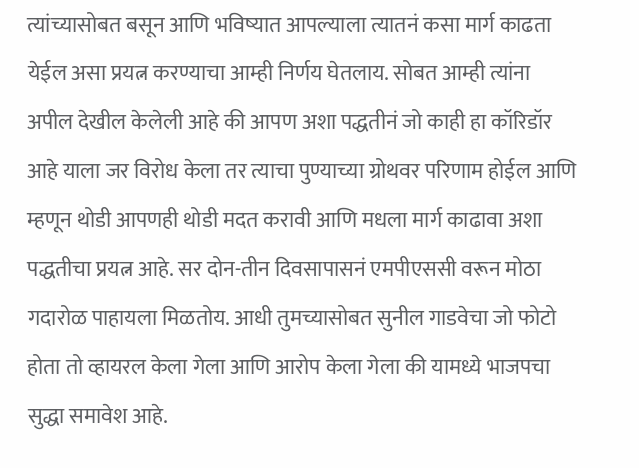त्यांच्यासोबत बसून आणि भविष्यात आपल्याला त्यातनं कसा मार्ग काढता येईल असा प्रयत्न करण्याचा आम्ही निर्णय घेतलाय. सोबत आम्ही त्यांना अपील देखील केलेली आहे की आपण अशा पद्धतीनं जो काही हा कॉरिडॉर आहे याला जर विरोध केला तर त्याचा पुण्याच्या ग्रोथवर परिणाम होईल आणि म्हणून थोडी आपणही थोडी मदत करावी आणि मधला मार्ग काढावा अशा पद्धतीचा प्रयत्न आहे. सर दोन-तीन दिवसापासनं एमपीएससी वरून मोठा गदारोळ पाहायला मिळतोय. आधी तुमच्यासोबत सुनील गाडवेचा जो फोटो होता तो व्हायरल केला गेला आणि आरोप केला गेला की यामध्ये भाजपचा सुद्धा समावेश आहे.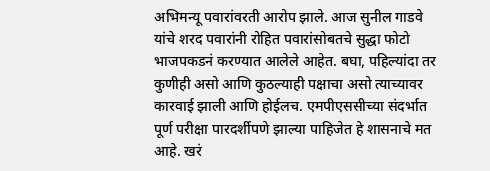अभिमन्यू पवारांवरती आरोप झाले. आज सुनील गाडवे यांचे शरद पवारांनी रोहित पवारांसोबतचे सुद्धा फोटो भाजपकडनं करण्यात आलेले आहेत. बघा, पहिल्यांदा तर कुणीही असो आणि कुठल्याही पक्षाचा असो त्याच्यावर कारवाई झाली आणि होईलच. एमपीएससीच्या संदर्भात पूर्ण परीक्षा पारदर्शीपणे झाल्या पाहिजेत हे शासनाचे मत आहे. खरं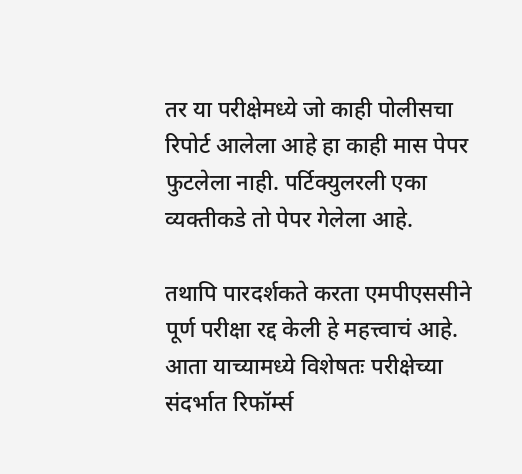तर या परीक्षेमध्ये जो काही पोलीसचा रिपोर्ट आलेला आहे हा काही मास पेपर फुटलेला नाही. पर्टिक्युलरली एका व्यक्तीकडे तो पेपर गेलेला आहे.

तथापि पारदर्शकते करता एमपीएससीने पूर्ण परीक्षा रद्द केली हे महत्त्वाचं आहे. आता याच्यामध्ये विशेषतः परीक्षेच्या संदर्भात रिफॉर्म्स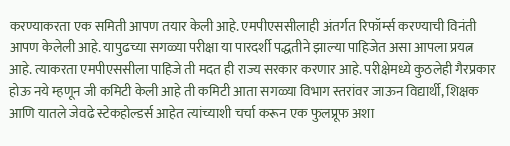करण्याकरता एक समिती आपण तयार केली आहे. एमपीएससीलाही अंतर्गत रिफॉर्म्स करण्याची विनंती आपण केलेली आहे. यापुढच्या सगळ्या परीक्षा या पारदर्शी पद्धतीने झाल्या पाहिजेत असा आपला प्रयत्न आहे. त्याकरता एमपीएससीला पाहिजे ती मदत ही राज्य सरकार करणार आहे. परीक्षेमध्ये कुठलेही गैरप्रकार होऊ नये म्हणून जी कमिटी केली आहे ती कमिटी आता सगळ्या विभाग स्तरांवर जाऊन विद्यार्थी, शिक्षक आणि यातले जेवढे स्टेकहोल्डर्स आहेत त्यांच्याशी चर्चा करून एक फुलप्रूफ अशा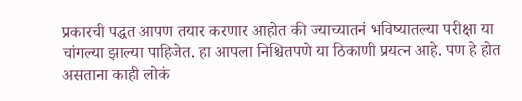प्रकारची पद्धत आपण तयार करणार आहोत की ज्याच्यातनं भविष्यातल्या परीक्षा या चांगल्या झाल्या पाहिजेत. हा आपला निश्चितपणे या ठिकाणी प्रयत्न आहे. पण हे होत असताना काही लोकं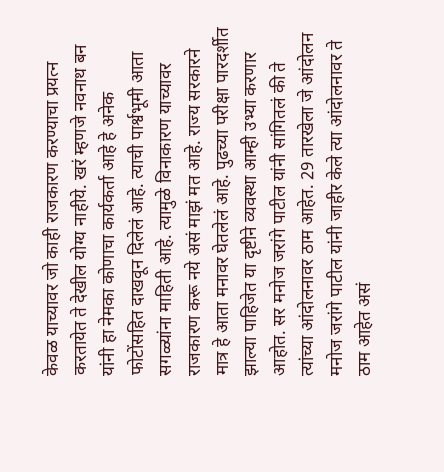केवळ याच्यावर जो काही राजकारण करण्याचा प्रयत्न करतायेत ते देखील योग्य नाहीये. खरं म्हणजे नवनाथ बन यांनी हा नेमका कोणाचा कार्यकर्ता आहे हे अनेक फोटोंसहित दाखवून दिलेलं आहे. त्याची पार्श्वभूमी आता सगळ्यांना माहिती आहे. त्यामुळे विनाकारण याच्यावर राजकारण करू नये असं माझं मत आहे. राज्य सरकारने मात्र हे आता मनावर घेतलेलं आहे. पुढच्या परीक्षा पारदर्शीत झाल्या पाहिजेत या दृष्टीने व्यवस्था आम्ही उभ्या करणार आहोत. सर मनोज जरांगे पाटील यांनी सांगितलं की ते त्यांच्या आंदोलनावर ठाम आहेत. 29 तारखेला जे आंदोलन मनोज जरांगे पाटील यांनी जाहीर केले त्या आंदोलनावर ते ठाम आहेत असं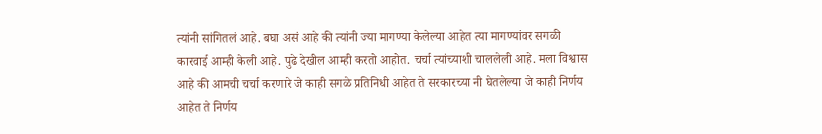त्यांनी सांगितलं आहे. बघा असं आहे की त्यांनी ज्या मागण्या केलेल्या आहेत त्या मागण्यांवर सगळी कारवाई आम्ही केली आहे. पुढे देखील आम्ही करतो आहोत. चर्चा त्यांच्याशी चाललेली आहे. मला विश्वास आहे की आमची चर्चा करणारे जे काही सगळे प्रतिनिधी आहेत ते सरकारच्या नी घेतलेल्या जे काही निर्णय आहेत ते निर्णय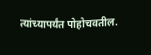त्यांच्यापर्यंत पोहोचवतील.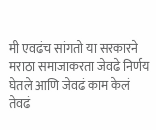मी एवढंच सांगतो या सरकारने मराठा समाजाकरता जेवढे निर्णय घेतले आणि जेवढं काम केलं तेवढं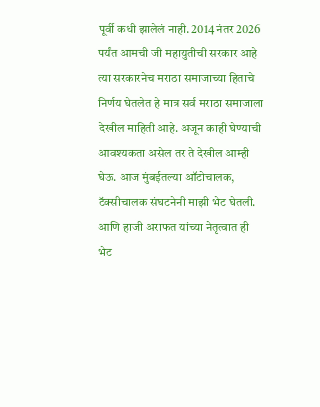पूर्वी कधी झालेलं नाही. 2014 नंतर 2026 पर्यंत आमची जी महायुतीची सरकार आहे त्या सरकारनेच मराठा समाजाच्या हिताचे निर्णय घेतलेत हे मात्र सर्व मराठा समाजाला देखील माहिती आहे. अजून काही घेण्याची आवश्यकता असेल तर ते देखील आम्ही घेऊ. आज मुंबईतल्या ऑटोचालक, टॅक्सीचालक संघटनेनी माझी भेट घेतली. आणि हाजी अराफत यांच्या नेतृत्वात ही भेट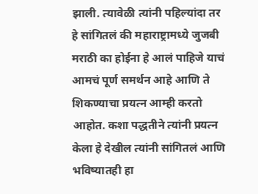झाली. त्यावेळी त्यांनी पहिल्यांदा तर हे सांगितलं की महाराष्ट्रामध्ये जुजबी मराठी का होईना हे आलं पाहिजे याचं आमचं पूर्ण समर्थन आहे आणि ते शिकण्याचा प्रयत्न आम्ही करतो आहोत. कशा पद्धतीने त्यांनी प्रयत्न केला हे देखील त्यांनी सांगितलं आणि भविष्यातही हा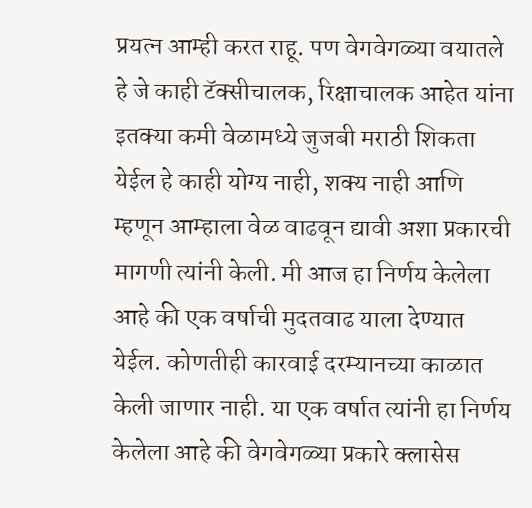प्रयत्न आम्ही करत राहू. पण वेगवेगळ्या वयातले हे जे काही टॅक्सीचालक, रिक्षाचालक आहेत यांना इतक्या कमी वेळामध्ये जुजबी मराठी शिकता येईल हे काही योग्य नाही, शक्य नाही आणि म्हणून आम्हाला वेळ वाढवून द्यावी अशा प्रकारची मागणी त्यांनी केली. मी आज हा निर्णय केलेला आहे की एक वर्षाची मुदतवाढ याला देण्यात येईल. कोणतीही कारवाई दरम्यानच्या काळात केली जाणार नाही. या एक वर्षात त्यांनी हा निर्णय केलेला आहे की वेगवेगळ्या प्रकारे क्लासेस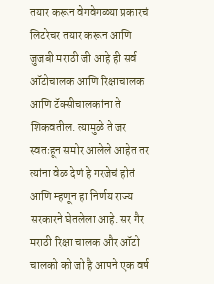तयार करून वेगवेगळ्या प्रकारचं लिटरेचर तयार करून आणि जुजबी मराठी जी आहे ही सर्व ऑटोचालक आणि रिक्षाचालक आणि टॅक्सीचालकांना ते शिकवतील. त्यामुळे ते जर स्वतःहून समोर आलेले आहेत तर त्यांना वेळ देणं हे गरजेचं होतं आणि म्हणून हा निर्णय राज्य सरकारने घेतलेला आहे. सर गैर मराठी रिक्षा चालक और ऑटो चालको को जो है आपने एक वर्ष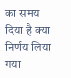का समय दिया है क्या निर्णय लिया गया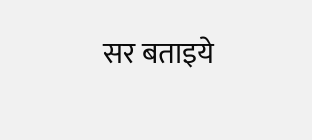सर बताइये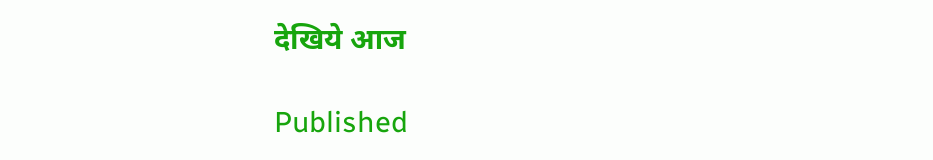देखिये आज

Published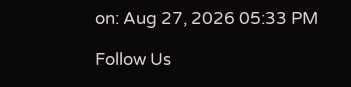on: Aug 27, 2026 05:33 PM

Follow Us